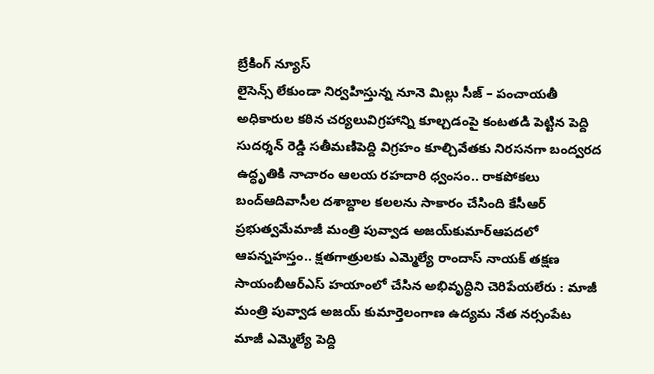బ్రేకింగ్ న్యూస్
లైసెన్స్ లేకుండా నిర్వహిస్తున్న నూనె మిల్లు సీజ్ – పంచాయతీ అధికారుల కఠిన చర్యలువిగ్రహాన్ని కూల్చడంపై కంటతడి పెట్టిన పెద్ది సుదర్శన్ రెడ్డి సతీమణిపెద్ది విగ్రహం కూల్చివేతకు నిరసనగా బంద్వరద ఉద్ధృతికి నాచారం ఆలయ రహదారి ధ్వంసం.. రాకపోకలు బంద్ఆదివాసీల దశాబ్దాల కలలను సాకారం చేసింది కేసీఆర్‌ ప్రభుత్వమేమాజీ మంత్రి పువ్వాడ అజయ్‌కుమార్ఆపదలో ఆపన్నహస్తం.. క్షతగాత్రులకు ఎమ్మెల్యే రాందాస్ నాయక్ తక్షణ సాయంబీఆర్ఎస్ హయాంలో చేసిన అభివృద్ధిని చెరిపేయలేరు : మాజీ మంత్రి పువ్వాడ అజయ్ కుమార్తెలంగాణ ఉద్యమ నేత నర్సంపేట మాజీ ఎమ్మెల్యే పెద్ది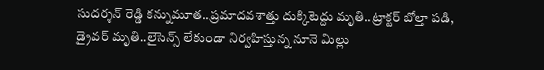సుదర్శన్ రెడ్డి కన్నుమూత..ప్రమాదవశాత్తు దుక్కిటెద్దు మృతి..ట్రాక్టర్ బోల్తా పడి, డ్రైవర్ మృతి..లైసెన్స్ లేకుండా నిర్వహిస్తున్న నూనె మిల్లు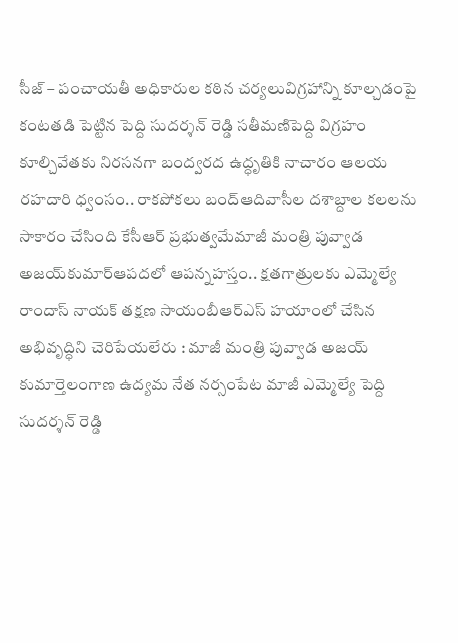సీజ్ – పంచాయతీ అధికారుల కఠిన చర్యలువిగ్రహాన్ని కూల్చడంపై కంటతడి పెట్టిన పెద్ది సుదర్శన్ రెడ్డి సతీమణిపెద్ది విగ్రహం కూల్చివేతకు నిరసనగా బంద్వరద ఉద్ధృతికి నాచారం ఆలయ రహదారి ధ్వంసం.. రాకపోకలు బంద్ఆదివాసీల దశాబ్దాల కలలను సాకారం చేసింది కేసీఆర్‌ ప్రభుత్వమేమాజీ మంత్రి పువ్వాడ అజయ్‌కుమార్ఆపదలో ఆపన్నహస్తం.. క్షతగాత్రులకు ఎమ్మెల్యే రాందాస్ నాయక్ తక్షణ సాయంబీఆర్ఎస్ హయాంలో చేసిన అభివృద్ధిని చెరిపేయలేరు : మాజీ మంత్రి పువ్వాడ అజయ్ కుమార్తెలంగాణ ఉద్యమ నేత నర్సంపేట మాజీ ఎమ్మెల్యే పెద్ది సుదర్శన్ రెడ్డి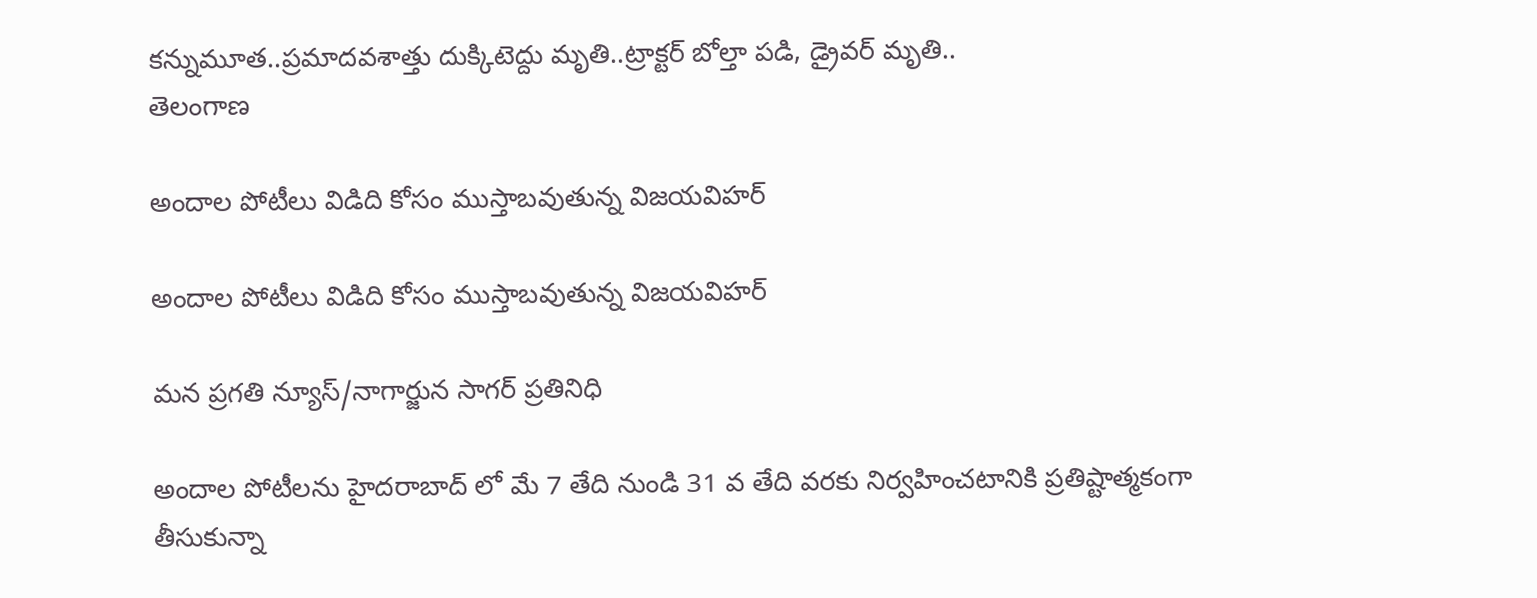కన్నుమూత..ప్రమాదవశాత్తు దుక్కిటెద్దు మృతి..ట్రాక్టర్ బోల్తా పడి, డ్రైవర్ మృతి..
తెలంగాణ

అందాల పోటీలు విడిది కోసం ముస్తాబవుతున్న విజయవిహర్

అందాల పోటీలు విడిది కోసం ముస్తాబవుతున్న విజయవిహర్

మన ప్రగతి న్యూస్/నాగార్జున సాగర్ ప్రతినిధి

అందాల పోటీలను హైదరాబాద్ లో మే 7 తేది నుండి 31 వ తేది వరకు నిర్వహించటానికి ప్రతిష్టాత్మకంగా తీసుకున్నా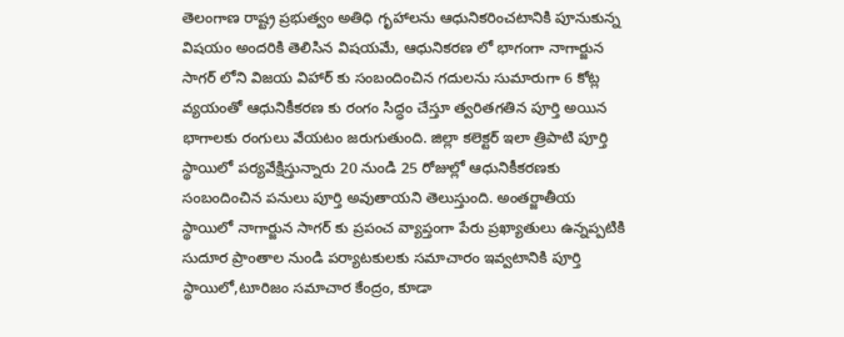తెలంగాణ రాష్ట్ర ప్రభుత్వం అతిధి గృహాలను ఆధునికరించటానికి పూనుకున్న విషయం అందరికి తెలిసిన విషయమే, ఆధునికరణ లో భాగంగా నాగార్జున సాగర్ లోని విజయ విహార్ కు సంబందించిన గదులను సుమారుగా 6 కోట్ల వ్యయంతో ఆధునికీకరణ కు రంగం సిద్ధం చేస్తూ త్వరితగతిన పూర్తి అయిన భాగాలకు రంగులు వేయటం జరుగుతుంది. జిల్లా కలెక్టర్ ఇలా త్రిపాటి పూర్తి స్థాయిలో పర్యవేక్షిస్తున్నారు 20 నుండి 25 రోజుల్లో ఆధునికీకరణకు సంబందించిన పనులు పూర్తి అవుతాయని తెలుస్తుంది. అంతర్జాతీయ స్థాయిలో నాగార్జున సాగర్ కు ప్రపంచ వ్యాప్తంగా పేరు ప్రఖ్యాతులు ఉన్నప్పటికి సుదూర ప్రాంతాల నుండి పర్యాటకులకు సమాచారం ఇవ్వటానికి పూర్తి స్థాయిలో,టూరిజం సమాచార కేంద్రం, కూడా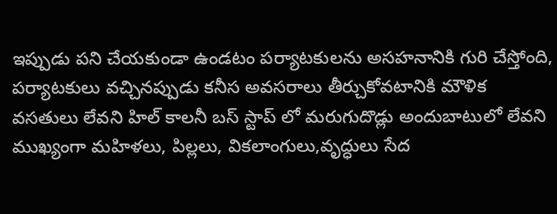ఇప్పుడు పని చేయకుండా ఉండటం పర్యాటకులను అసహనానికి గురి చేస్తోంది, పర్యాటకులు వచ్చినప్పుడు కనీస అవసరాలు తీర్చుకోవటానికి మౌళిక వసతులు లేవని హిల్ కాలనీ బస్ స్టాప్ లో మరుగుదొడ్లు అందుబాటులో లేవని ముఖ్యంగా మహిళలు, పిల్లలు, వికలాంగులు,వృద్ధులు సేద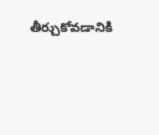తీర్చుకోవడానికి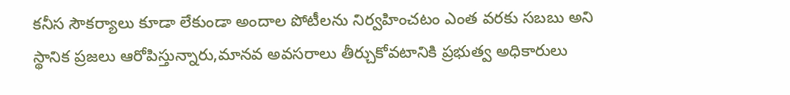కనీస సౌకర్యాలు కూడా లేకుండా అందాల పోటీలను నిర్వహించటం ఎంత వరకు సబబు అని స్థానిక ప్రజలు ఆరోపిస్తున్నారు,మానవ అవసరాలు తీర్చుకోవటానికి ప్రభుత్వ అధికారులు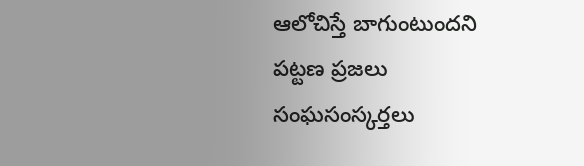ఆలోచిస్తే బాగుంటుందని పట్టణ ప్రజలు సంఘసంస్కర్తలు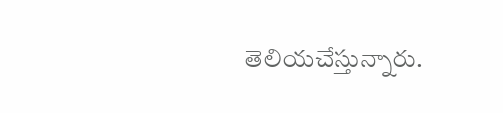తెలియచేస్తున్నారు.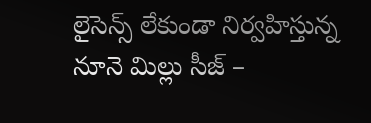లైసెన్స్ లేకుండా నిర్వహిస్తున్న నూనె మిల్లు సీజ్ –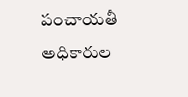పంచాయతీ అధికారుల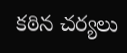కఠిన చర్యలు